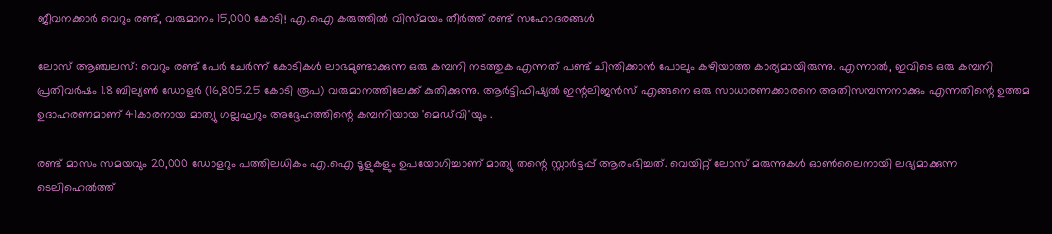ജീവനക്കാർ വെറും രണ്ട്, വരുമാനം 15,000 കോടി! എ.ഐ കരുത്തിൽ വിസ്മയം തീർത്ത് രണ്ട് സഹോദരങ്ങൾ

ലോസ് ആഞ്ചലസ്: വെറും രണ്ട് പേർ ചേർന്ന് കോടികൾ ലാഭമുണ്ടാക്കുന്ന ഒരു കമ്പനി നടത്തുക എന്നത് പണ്ട് ചിന്തിക്കാൻ പോലും കഴിയാത്ത കാര്യമായിരുന്നു. എന്നാൽ, ഇവിടെ ഒരു കമ്പനി പ്രതിവർഷം 1.8 ബില്യൺ ഡോളർ (16,805.25 കോടി രൂപ) വരുമാനത്തിലേക്ക് കുതിക്കുന്നു. ആർട്ടിഫിഷ്യൽ ഇന്റലിജൻസ് എങ്ങനെ ഒരു സാധാരണക്കാരനെ അതിസമ്പന്നനാക്കും എന്നതിന്റെ ഉത്തമ ഉദാഹരണമാണ് 41കാരനായ മാത്യു ഗല്ലഘറും അദ്ദേഹത്തിന്റെ കമ്പനിയായ 'മെഡ്‌വി'യും .

രണ്ട് മാസം സമയവും 20,000 ഡോളറും പത്തിലധികം എ.ഐ ടൂളുകളും ഉപയോഗിച്ചാണ് മാത്യു തന്റെ സ്റ്റാർട്ടപ്പ് ആരംഭിച്ചത്. വെയിറ്റ് ലോസ് മരുന്നുകൾ ഓൺലൈനായി ലഭ്യമാക്കുന്ന ടെലിഹെൽത്ത്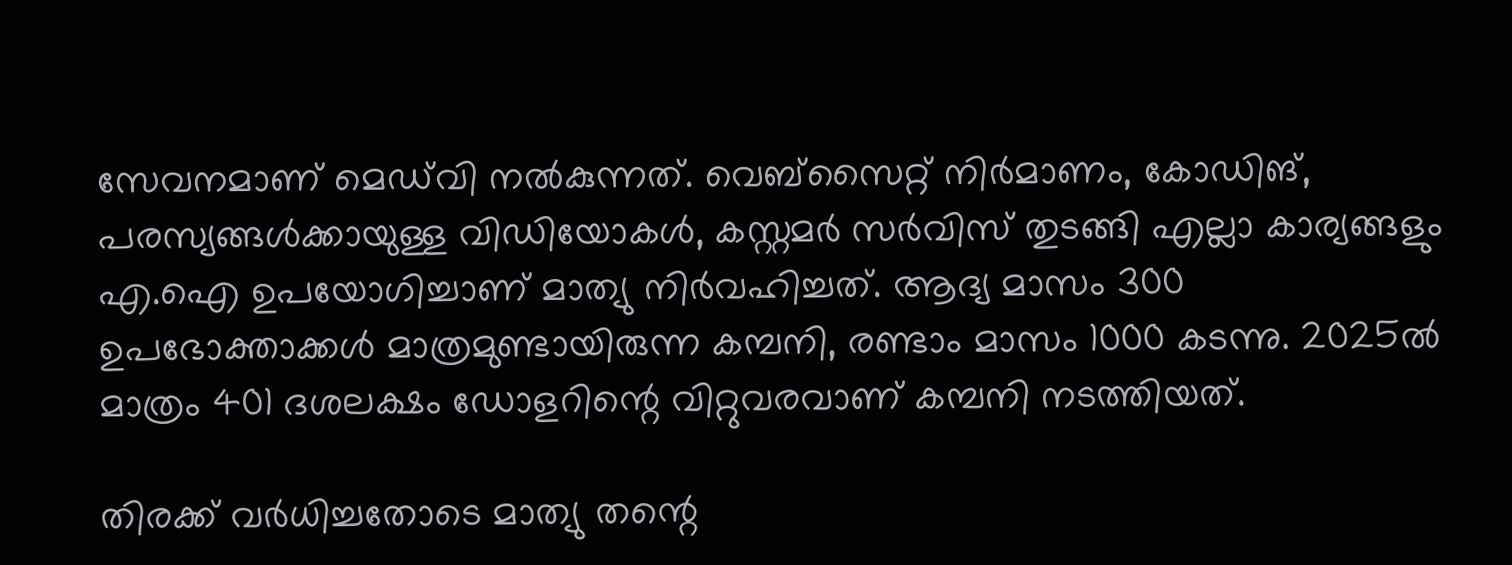സേവനമാണ് മെഡ്‌വി നൽകുന്നത്. വെബ്സൈറ്റ് നിർമാണം, കോഡിങ്, പരസ്യങ്ങൾക്കായുള്ള വിഡിയോകൾ, കസ്റ്റമർ സർവിസ് തുടങ്ങി എല്ലാ കാര്യങ്ങളും എ.ഐ ഉപയോഗിച്ചാണ് മാത്യു നിർവഹിച്ചത്. ആദ്യ മാസം 300 ഉപഭോക്താക്കൾ മാത്രമുണ്ടായിരുന്ന കമ്പനി, രണ്ടാം മാസം 1000 കടന്നു. 2025ൽ മാത്രം 401 ദശലക്ഷം ഡോളറിന്റെ വിറ്റുവരവാണ് കമ്പനി നടത്തിയത്.

തിരക്ക് വർധിച്ചതോടെ മാത്യു തന്റെ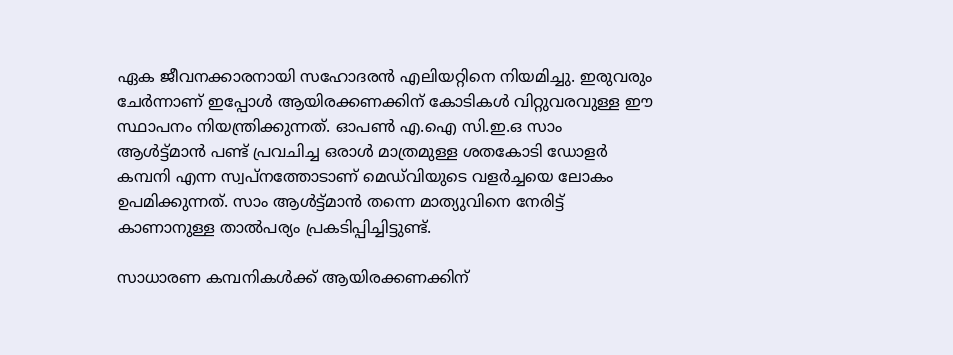ഏക ജീവനക്കാരനായി സഹോദരൻ എലിയറ്റിനെ നിയമിച്ചു. ഇരുവരും ചേർന്നാണ് ഇപ്പോൾ ആയിരക്കണക്കിന് കോടികൾ വിറ്റുവരവുള്ള ഈ സ്ഥാപനം നിയന്ത്രിക്കുന്നത്. ഓപൺ എ.ഐ സി.ഇ.ഒ സാം ആൾട്ട്മാൻ പണ്ട് പ്രവചിച്ച ഒരാൾ മാത്രമുള്ള ശതകോടി ഡോളർ കമ്പനി എന്ന സ്വപ്നത്തോടാണ് മെഡ്‌വിയുടെ വളർച്ചയെ ലോകം ഉപമിക്കുന്നത്. സാം ആൾട്ട്മാൻ തന്നെ മാത്യുവിനെ നേരിട്ട് കാണാനുള്ള താൽപര്യം പ്രകടിപ്പിച്ചിട്ടുണ്ട്.

സാധാരണ കമ്പനികൾക്ക് ആയിരക്കണക്കിന്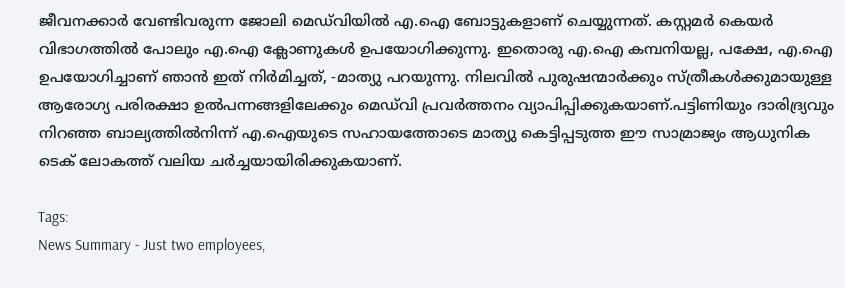ജീവനക്കാർ വേണ്ടിവരുന്ന ജോലി മെഡ്‌വിയിൽ എ.ഐ ബോട്ടുകളാണ് ചെയ്യുന്നത്. കസ്റ്റമർ കെയർ വിഭാഗത്തിൽ പോലും എ.ഐ ക്ലോണുകൾ ഉപയോഗിക്കുന്നു. ഇതൊരു എ.ഐ കമ്പനിയല്ല, പക്ഷേ, എ.ഐ ഉപയോഗിച്ചാണ് ഞാൻ ഇത് നിർമിച്ചത്, -മാത്യു പറയുന്നു. നിലവിൽ പുരുഷന്മാർക്കും സ്ത്രീകൾക്കുമായുള്ള ആരോഗ്യ പരിരക്ഷാ ഉൽപന്നങ്ങളിലേക്കും മെഡ്‌വി പ്രവർത്തനം വ്യാപിപ്പിക്കുകയാണ്.പട്ടിണിയും ദാരിദ്ര്യവും നിറഞ്ഞ ബാല്യത്തിൽനിന്ന് എ.ഐയുടെ സഹായത്തോടെ മാത്യു കെട്ടിപ്പടുത്ത ഈ സാമ്രാജ്യം ആധുനിക ടെക് ലോകത്ത് വലിയ ചർച്ചയായിരിക്കുകയാണ്.

Tags:
News Summary - Just two employees,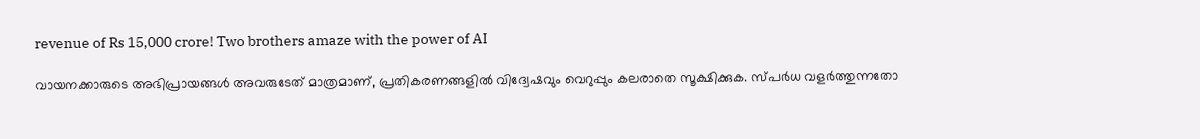revenue of Rs 15,000 crore! Two brothers amaze with the power of AI

വായനക്കാരുടെ അഭിപ്രായങ്ങള്‍ അവരുടേത് മാത്രമാണ്, പ്രതികരണങ്ങളിൽ വിദ്വേഷവും വെറുപ്പും കലരാതെ സൂക്ഷിക്കുക. സ്പർധ വളർത്തുന്നതോ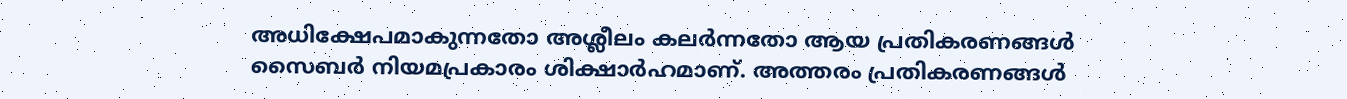അധിക്ഷേപമാകുന്നതോ അശ്ലീലം കലർന്നതോ ആയ പ്രതികരണങ്ങൾ സൈബർ നിയമപ്രകാരം ശിക്ഷാർഹമാണ്. അത്തരം പ്രതികരണങ്ങൾ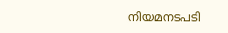നിയമനടപടി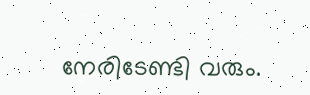നേരിടേണ്ടി വരും.